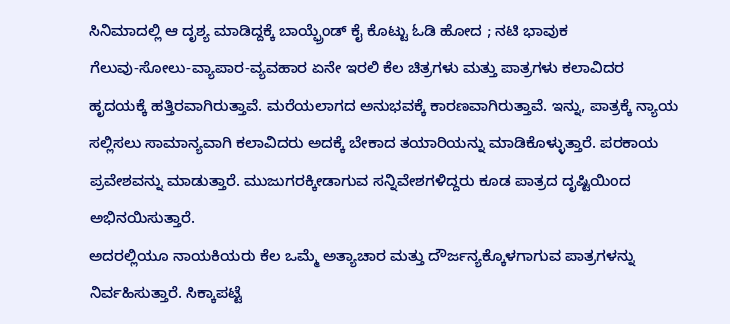ಸಿನಿಮಾದಲ್ಲಿ ಆ ದೃಶ್ಯ ಮಾಡಿದ್ದಕ್ಕೆ ಬಾಯ್ಫ್ರೆಂಡ್ ಕೈ ಕೊಟ್ಟು ಓಡಿ ಹೋದ ; ನಟಿ ಭಾವುಕ
ಗೆಲುವು-ಸೋಲು-ವ್ಯಾಪಾರ-ವ್ಯವಹಾರ ಏನೇ ಇರಲಿ ಕೆಲ ಚಿತ್ರಗಳು ಮತ್ತು ಪಾತ್ರಗಳು ಕಲಾವಿದರ ಹೃದಯಕ್ಕೆ ಹತ್ತಿರವಾಗಿರುತ್ತಾವೆ. ಮರೆಯಲಾಗದ ಅನುಭವಕ್ಕೆ ಕಾರಣವಾಗಿರುತ್ತಾವೆ. ಇನ್ನು, ಪಾತ್ರಕ್ಕೆ ನ್ಯಾಯ ಸಲ್ಲಿಸಲು ಸಾಮಾನ್ಯವಾಗಿ ಕಲಾವಿದರು ಅದಕ್ಕೆ ಬೇಕಾದ ತಯಾರಿಯನ್ನು ಮಾಡಿಕೊಳ್ಳುತ್ತಾರೆ. ಪರಕಾಯ ಪ್ರವೇಶವನ್ನು ಮಾಡುತ್ತಾರೆ. ಮುಜುಗರಕ್ಕೀಡಾಗುವ ಸನ್ನಿವೇಶಗಳಿದ್ದರು ಕೂಡ ಪಾತ್ರದ ದೃಷ್ಟಿಯಿಂದ ಅಭಿನಯಿಸುತ್ತಾರೆ.
ಅದರಲ್ಲಿಯೂ ನಾಯಕಿಯರು ಕೆಲ ಒಮ್ಮೆ ಅತ್ಯಾಚಾರ ಮತ್ತು ದೌರ್ಜನ್ಯಕ್ಕೊಳಗಾಗುವ ಪಾತ್ರಗಳನ್ನು ನಿರ್ವಹಿಸುತ್ತಾರೆ. ಸಿಕ್ಕಾಪಟ್ಟೆ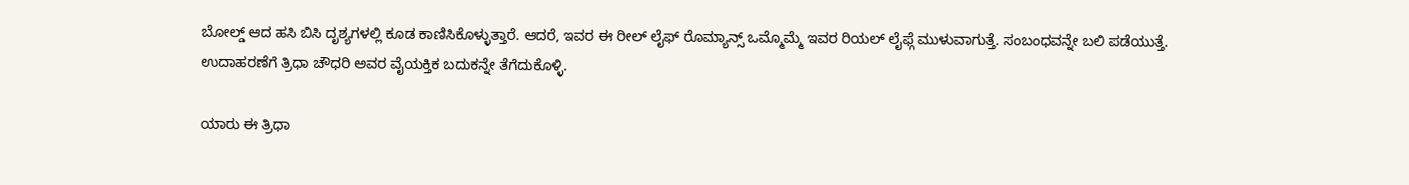ಬೋಲ್ಡ್ ಆದ ಹಸಿ ಬಿಸಿ ದೃಶ್ಯಗಳಲ್ಲಿ ಕೂಡ ಕಾಣಿಸಿಕೊಳ್ಳುತ್ತಾರೆ. ಆದರೆ, ಇವರ ಈ ರೀಲ್ ಲೈಫ್ ರೊಮ್ಯಾನ್ಸ್ ಒಮ್ಮೊಮ್ಮೆ ಇವರ ರಿಯಲ್ ಲೈಫ್ಗೆ ಮುಳುವಾಗುತ್ತೆ. ಸಂಬಂಧವನ್ನೇ ಬಲಿ ಪಡೆಯುತ್ತೆ. ಉದಾಹರಣೆಗೆ ತ್ರಿಧಾ ಚೌಧರಿ ಅವರ ವೈಯಕ್ತಿಕ ಬದುಕನ್ನೇ ತೆಗೆದುಕೊಳ್ಳಿ.

ಯಾರು ಈ ತ್ರಿಧಾ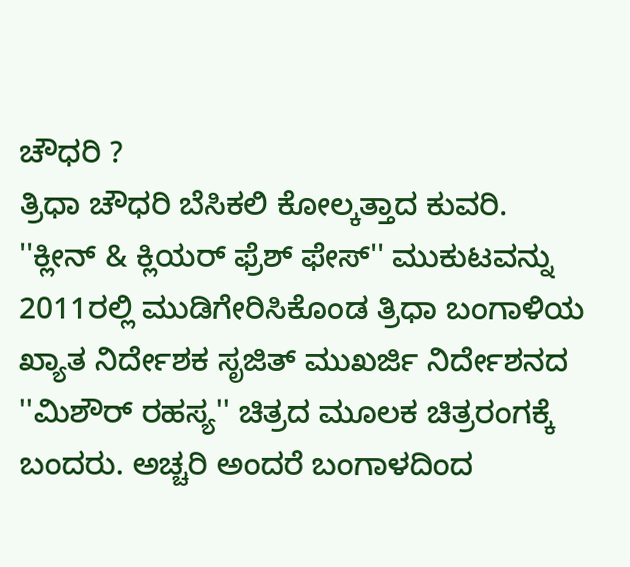ಚೌಧರಿ ?
ತ್ರಿಧಾ ಚೌಧರಿ ಬೆಸಿಕಲಿ ಕೋಲ್ಕತ್ತಾದ ಕುವರಿ. ''ಕ್ಲೀನ್ & ಕ್ಲಿಯರ್ ಫ್ರೆಶ್ ಫೇಸ್'' ಮುಕುಟವನ್ನು 2011ರಲ್ಲಿ ಮುಡಿಗೇರಿಸಿಕೊಂಡ ತ್ರಿಧಾ ಬಂಗಾಳಿಯ ಖ್ಯಾತ ನಿರ್ದೇಶಕ ಸೃಜಿತ್ ಮುಖರ್ಜಿ ನಿರ್ದೇಶನದ ''ಮಿಶೌರ್ ರಹಸ್ಯ'' ಚಿತ್ರದ ಮೂಲಕ ಚಿತ್ರರಂಗಕ್ಕೆ ಬಂದರು. ಅಚ್ಚರಿ ಅಂದರೆ ಬಂಗಾಳದಿಂದ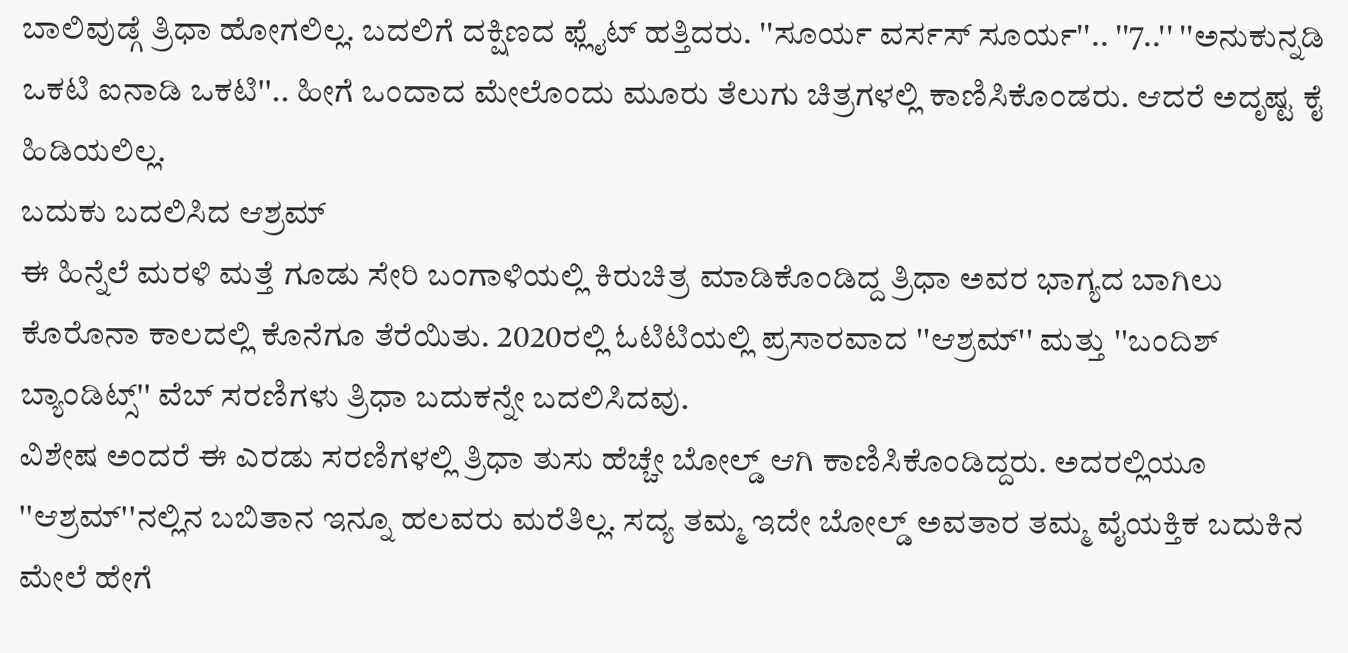ಬಾಲಿವುಡ್ಗೆ ತ್ರಿಧಾ ಹೋಗಲಿಲ್ಲ. ಬದಲಿಗೆ ದಕ್ಷಿಣದ ಫ್ಲೈಟ್ ಹತ್ತಿದರು. ''ಸೂರ್ಯ ವರ್ಸಸ್ ಸೂರ್ಯ''.. ''7..'' ''ಅನುಕುನ್ನಡಿ ಒಕಟಿ ಐನಾಡಿ ಒಕಟಿ''.. ಹೀಗೆ ಒಂದಾದ ಮೇಲೊಂದು ಮೂರು ತೆಲುಗು ಚಿತ್ರಗಳಲ್ಲಿ ಕಾಣಿಸಿಕೊಂಡರು. ಆದರೆ ಅದೃಷ್ಟ ಕೈ ಹಿಡಿಯಲಿಲ್ಲ.
ಬದುಕು ಬದಲಿಸಿದ ಆಶ್ರಮ್
ಈ ಹಿನ್ನೆಲೆ ಮರಳಿ ಮತ್ತೆ ಗೂಡು ಸೇರಿ ಬಂಗಾಳಿಯಲ್ಲಿ ಕಿರುಚಿತ್ರ ಮಾಡಿಕೊಂಡಿದ್ದ ತ್ರಿಧಾ ಅವರ ಭಾಗ್ಯದ ಬಾಗಿಲು ಕೊರೊನಾ ಕಾಲದಲ್ಲಿ ಕೊನೆಗೂ ತೆರೆಯಿತು. 2020ರಲ್ಲಿ ಓಟಿಟಿಯಲ್ಲಿ ಪ್ರಸಾರವಾದ ''ಆಶ್ರಮ್'' ಮತ್ತು ''ಬಂದಿಶ್ ಬ್ಯಾಂಡಿಟ್ಸ್'' ವೆಬ್ ಸರಣಿಗಳು ತ್ರಿಧಾ ಬದುಕನ್ನೇ ಬದಲಿಸಿದವು.
ವಿಶೇಷ ಅಂದರೆ ಈ ಎರಡು ಸರಣಿಗಳಲ್ಲಿ ತ್ರಿಧಾ ತುಸು ಹೆಚ್ಚೇ ಬೋಲ್ಡ್ ಆಗಿ ಕಾಣಿಸಿಕೊಂಡಿದ್ದರು. ಅದರಲ್ಲಿಯೂ ''ಆಶ್ರಮ್''ನಲ್ಲಿನ ಬಬಿತಾನ ಇನ್ನೂ ಹಲವರು ಮರೆತಿಲ್ಲ. ಸದ್ಯ ತಮ್ಮ ಇದೇ ಬೋಲ್ಡ್ ಅವತಾರ ತಮ್ಮ ವೈಯಕ್ತಿಕ ಬದುಕಿನ ಮೇಲೆ ಹೇಗೆ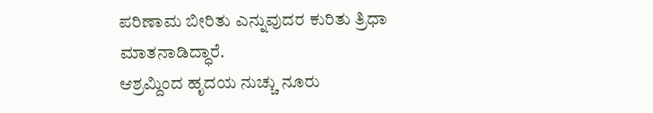ಪರಿಣಾಮ ಬೀರಿತು ಎನ್ನುವುದರ ಕುರಿತು ತ್ರಿಧಾ ಮಾತನಾಡಿದ್ಧಾರೆ.
ಆಶ್ರಮ್ದಿಂದ ಹೃದಯ ನುಚ್ಚು ನೂರು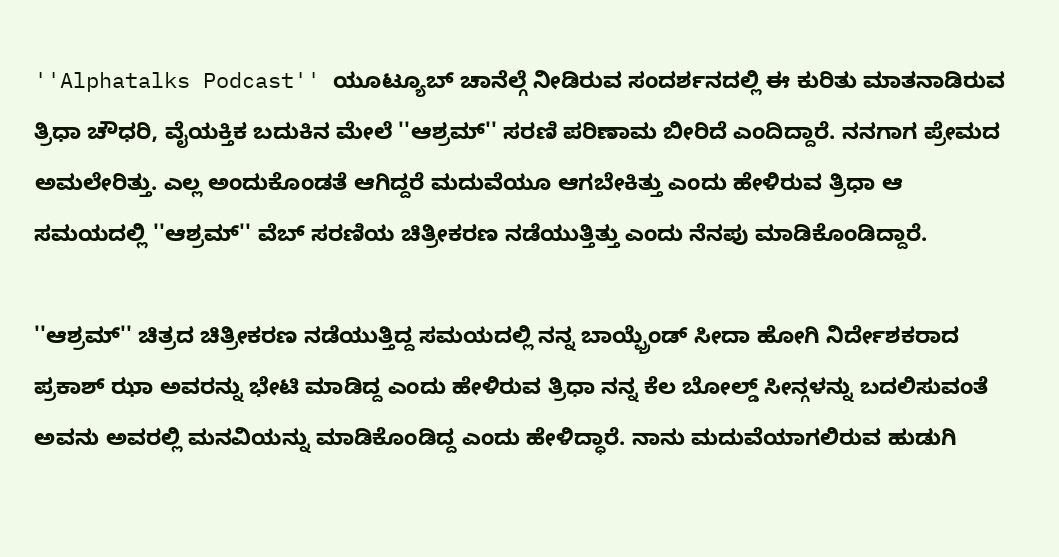''Alphatalks Podcast'' ಯೂಟ್ಯೂಬ್ ಚಾನೆಲ್ಗೆ ನೀಡಿರುವ ಸಂದರ್ಶನದಲ್ಲಿ ಈ ಕುರಿತು ಮಾತನಾಡಿರುವ ತ್ರಿಧಾ ಚೌಧರಿ, ವೈಯಕ್ತಿಕ ಬದುಕಿನ ಮೇಲೆ ''ಆಶ್ರಮ್'' ಸರಣಿ ಪರಿಣಾಮ ಬೀರಿದೆ ಎಂದಿದ್ದಾರೆ. ನನಗಾಗ ಪ್ರೇಮದ ಅಮಲೇರಿತ್ತು. ಎಲ್ಲ ಅಂದುಕೊಂಡತೆ ಆಗಿದ್ದರೆ ಮದುವೆಯೂ ಆಗಬೇಕಿತ್ತು ಎಂದು ಹೇಳಿರುವ ತ್ರಿಧಾ ಆ ಸಮಯದಲ್ಲಿ ''ಆಶ್ರಮ್'' ವೆಬ್ ಸರಣಿಯ ಚಿತ್ರೀಕರಣ ನಡೆಯುತ್ತಿತ್ತು ಎಂದು ನೆನಪು ಮಾಡಿಕೊಂಡಿದ್ದಾರೆ.

''ಆಶ್ರಮ್'' ಚಿತ್ರದ ಚಿತ್ರೀಕರಣ ನಡೆಯುತ್ತಿದ್ದ ಸಮಯದಲ್ಲಿ ನನ್ನ ಬಾಯ್ಫ್ರೆಂಡ್ ಸೀದಾ ಹೋಗಿ ನಿರ್ದೇಶಕರಾದ ಪ್ರಕಾಶ್ ಝಾ ಅವರನ್ನು ಭೇಟಿ ಮಾಡಿದ್ದ ಎಂದು ಹೇಳಿರುವ ತ್ರಿಧಾ ನನ್ನ ಕೆಲ ಬೋಲ್ಡ್ ಸೀನ್ಗಳನ್ನು ಬದಲಿಸುವಂತೆ ಅವನು ಅವರಲ್ಲಿ ಮನವಿಯನ್ನು ಮಾಡಿಕೊಂಡಿದ್ದ ಎಂದು ಹೇಳಿದ್ಧಾರೆ. ನಾನು ಮದುವೆಯಾಗಲಿರುವ ಹುಡುಗಿ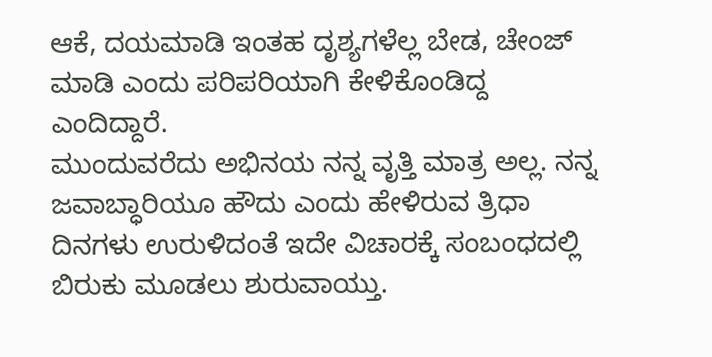ಆಕೆ, ದಯಮಾಡಿ ಇಂತಹ ದೃಶ್ಯಗಳೆಲ್ಲ ಬೇಡ, ಚೇಂಜ್ ಮಾಡಿ ಎಂದು ಪರಿಪರಿಯಾಗಿ ಕೇಳಿಕೊಂಡಿದ್ದ ಎಂದಿದ್ದಾರೆ.
ಮುಂದುವರೆದು ಅಭಿನಯ ನನ್ನ ವೃತ್ತಿ ಮಾತ್ರ ಅಲ್ಲ. ನನ್ನ ಜವಾಬ್ಧಾರಿಯೂ ಹೌದು ಎಂದು ಹೇಳಿರುವ ತ್ರಿಧಾ ದಿನಗಳು ಉರುಳಿದಂತೆ ಇದೇ ವಿಚಾರಕ್ಕೆ ಸಂಬಂಧದಲ್ಲಿ ಬಿರುಕು ಮೂಡಲು ಶುರುವಾಯ್ತು.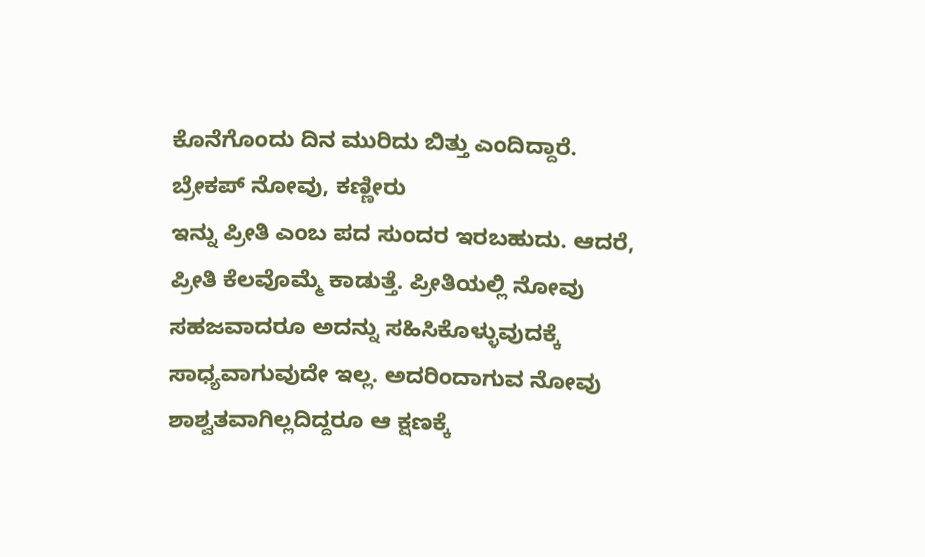ಕೊನೆಗೊಂದು ದಿನ ಮುರಿದು ಬಿತ್ತು ಎಂದಿದ್ದಾರೆ.
ಬ್ರೇಕಪ್ ನೋವು, ಕಣ್ಣೀರು
ಇನ್ನು ಪ್ರೀತಿ ಎಂಬ ಪದ ಸುಂದರ ಇರಬಹುದು. ಆದರೆ, ಪ್ರೀತಿ ಕೆಲವೊಮ್ಮೆ ಕಾಡುತ್ತೆ. ಪ್ರೀತಿಯಲ್ಲಿ ನೋವು ಸಹಜವಾದರೂ ಅದನ್ನು ಸಹಿಸಿಕೊಳ್ಳುವುದಕ್ಕೆ ಸಾಧ್ಯವಾಗುವುದೇ ಇಲ್ಲ. ಅದರಿಂದಾಗುವ ನೋವು ಶಾಶ್ವತವಾಗಿಲ್ಲದಿದ್ದರೂ ಆ ಕ್ಷಣಕ್ಕೆ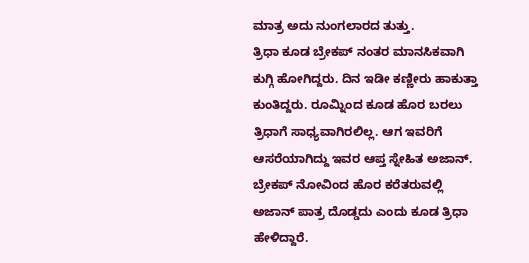ಮಾತ್ರ ಅದು ನುಂಗಲಾರದ ತುತ್ತು.
ತ್ರಿಧಾ ಕೂಡ ಬ್ರೇಕಪ್ ನಂತರ ಮಾನಸಿಕವಾಗಿ ಕುಗ್ಗಿ ಹೋಗಿದ್ದರು. ದಿನ ಇಡೀ ಕಣ್ಣೀರು ಹಾಕುತ್ತಾ ಕುಂತಿದ್ದರು. ರೂಮ್ನಿಂದ ಕೂಡ ಹೊರ ಬರಲು ತ್ರಿಧಾಗೆ ಸಾಧ್ಯವಾಗಿರಲಿಲ್ಲ. ಆಗ ಇವರಿಗೆ ಆಸರೆಯಾಗಿದ್ದು ಇವರ ಆಪ್ತ ಸ್ನೇಹಿತ ಅಜಾನ್. ಬ್ರೇಕಪ್ ನೋವಿಂದ ಹೊರ ಕರೆತರುವಲ್ಲಿ ಅಜಾನ್ ಪಾತ್ರ ದೊಡ್ಡದು ಎಂದು ಕೂಡ ತ್ರಿಧಾ ಹೇಳಿದ್ದಾರೆ.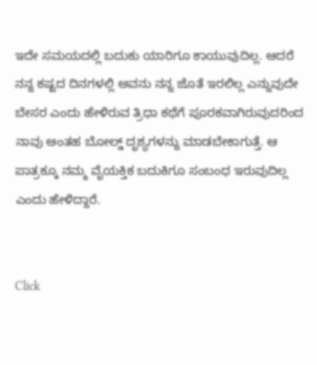ಇದೇ ಸಮಯದಲ್ಲಿ ಬದುಕು ಯಾರಿಗೂ ಕಾಯುವುದಿಲ್ಲ. ಆದರೆ ನನ್ನ ಕಷ್ಟದ ದಿನಗಳಲ್ಲಿ ಅವನು ನನ್ನ ಜೊತೆ ಇರಲಿಲ್ಲ ಎನ್ನುವುದೇ ಬೇಸರ ಎಂದು ಹೇಳಿರುವ ತ್ರಿಧಾ ಕಥೆಗೆ ಪೂರಕವಾಗಿರುವುದರಿಂದ ನಾವು ಅಂತಹ ಬೋಲ್ಡ್ ದೃಶ್ಯಗಳನ್ನು ಮಾಡಬೇಕಾಗುತ್ತೆ. ಆ ಪಾತ್ರಕ್ಕೂ ನಮ್ಮ ವೈಯಕ್ತಿಕ ಬದುಕಿಗೂ ಸಂಬಂಧ ಇರುವುದಿಲ್ಲ ಎಂದು ಹೇಳಿದ್ದಾರೆ.


Click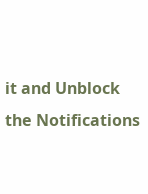it and Unblock the Notifications